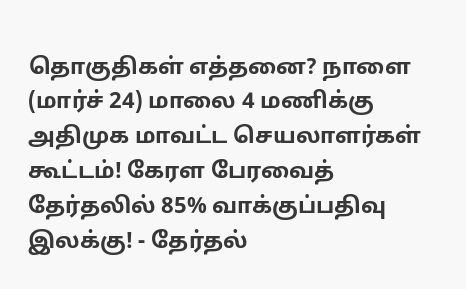தொகுதிகள் எத்தனை? நாளை (மார்ச் 24) மாலை 4 மணிக்கு அதிமுக மாவட்ட செயலாளர்கள் கூட்டம்! கேரள பேரவைத் தேர்தலில் 85% வாக்குப்பதிவு இலக்கு! - தேர்தல்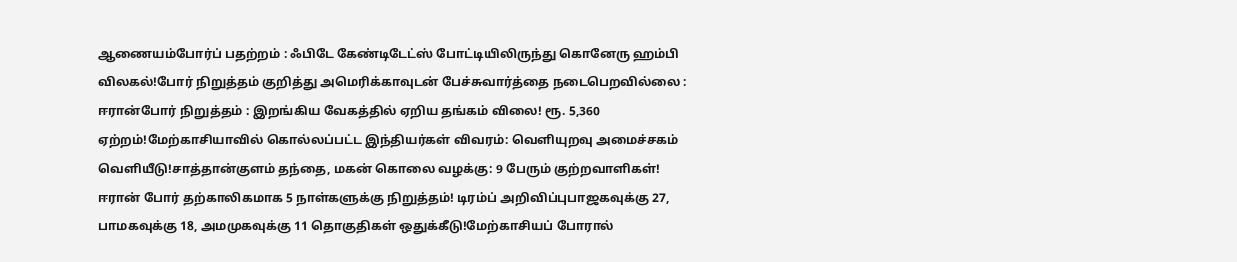ஆணையம்போர்ப் பதற்றம் : ஃபிடே கேண்டிடேட்ஸ் போட்டியிலிருந்து கொனேரு ஹம்பி விலகல்!போர் நிறுத்தம் குறித்து அமெரிக்காவுடன் பேச்சுவார்த்தை நடைபெறவில்லை : ஈரான்போர் நிறுத்தம் : இறங்கிய வேகத்தில் ஏறிய தங்கம் விலை! ரூ. 5,360 ஏற்றம்!மேற்காசியாவில் கொல்லப்பட்ட இந்தியர்கள் விவரம்: வெளியுறவு அமைச்சகம் வெளியீடு!சாத்தான்குளம் தந்தை, மகன் கொலை வழக்கு: 9 பேரும் குற்றவாளிகள்! ஈரான் போர் தற்காலிகமாக 5 நாள்களுக்கு நிறுத்தம்! டிரம்ப் அறிவிப்புபாஜகவுக்கு 27, பாமகவுக்கு 18, அமமுகவுக்கு 11 தொகுதிகள் ஒதுக்கீடு!மேற்காசியப் போரால்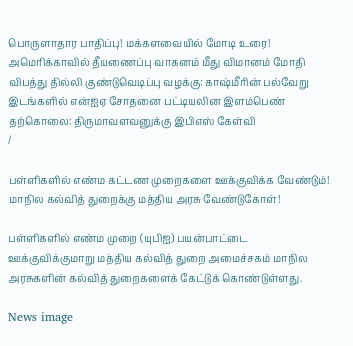பொருளாதார பாதிப்பு! மக்களவையில் மோடி உரை! அமெரிக்காவில் தீயணைப்பு வாகனம் மீது விமானம் மோதி விபத்து தில்லி குண்டுவெடிப்பு வழக்கு: காஷ்மீரின் பல்வேறு இடங்களில் என்ஐஏ சோதனை பட்டியலின இளம்பெண் தற்கொலை: திருமாவளவனுக்கு இபிஎஸ் கேள்வி
/

பள்ளிகளில் எண்ம கட்டண முறைகளை ஊக்குவிக்க வேண்டும்! மாநில கல்வித் துறைக்கு மத்திய அரசு வேண்டுகோள்!

பள்ளிகளில் எண்ம முறை (யுபிஐ) பயன்பாட்டை ஊக்குவிக்குமாறு மத்திய கல்வித் துறை அமைச்சகம் மாநில அரசுகளின் கல்வித் துறைகளைக் கேட்டுக் கொண்டுள்ளது.

News image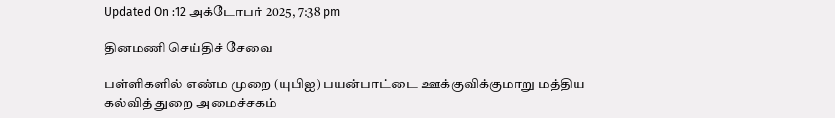Updated On :12 அக்டோபர் 2025, 7:38 pm

தினமணி செய்திச் சேவை

பள்ளிகளில் எண்ம முறை (யுபிஐ) பயன்பாட்டை ஊக்குவிக்குமாறு மத்திய கல்வித் துறை அமைச்சகம்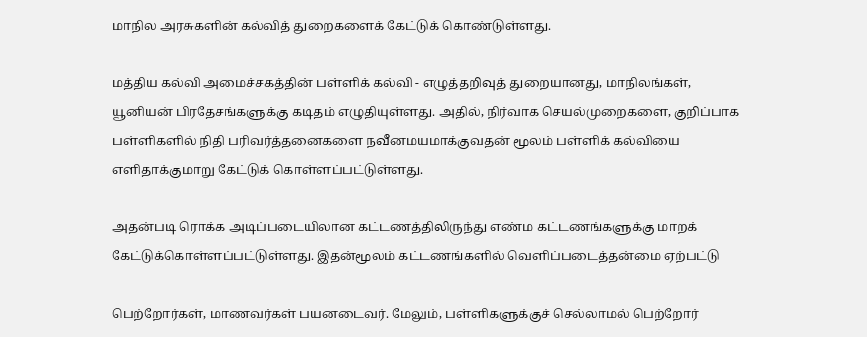மாநில அரசுகளின் கல்வித் துறைகளைக் கேட்டுக் கொண்டுள்ளது.

மத்திய கல்வி அமைச்சகத்தின் பள்ளிக் கல்வி - எழுத்தறிவுத் துறையானது, மாநிலங்கள், யூனியன் பிரதேசங்களுக்கு கடிதம் எழுதியுள்ளது. அதில், நிர்வாக செயல்முறைகளை, குறிப்பாக பள்ளிகளில் நிதி பரிவர்த்தனைகளை நவீனமயமாக்குவதன் மூலம் பள்ளிக் கல்வியை எளிதாக்குமாறு கேட்டுக் கொள்ளப்பட்டுள்ளது.

அதன்படி ரொக்க அடிப்படையிலான கட்டணத்திலிருந்து எண்ம கட்டணங்களுக்கு மாறக் கேட்டுக்கொள்ளப்பட்டுள்ளது. இதன்மூலம் கட்டணங்களில் வெளிப்படைத்தன்மை ஏற்பட்டு

பெற்றோர்கள், மாணவர்கள் பயனடைவர். மேலும், பள்ளிகளுக்குச் செல்லாமல் பெற்றோர்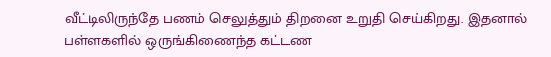வீட்டிலிருந்தே பணம் செலுத்தும் திறனை உறுதி செய்கிறது. இதனால் பள்ளகளில் ஒருங்கிணைந்த கட்டண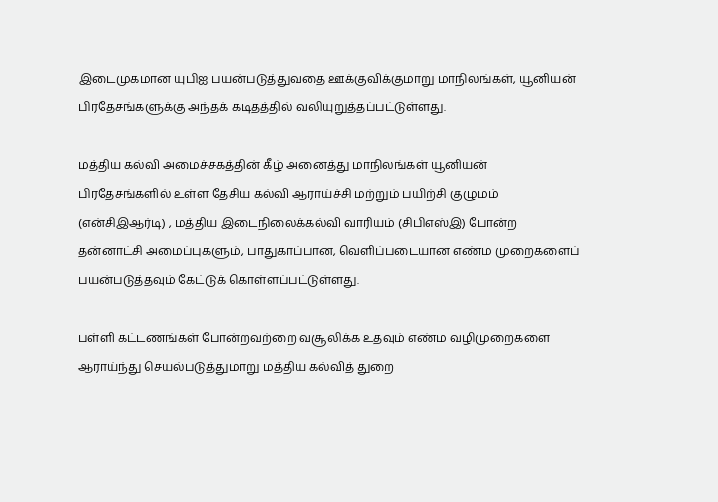இடைமுகமான யுபிஐ பயன்படுத்துவதை ஊக்குவிக்குமாறு மாநிலங்கள், யூனியன் பிரதேசங்களுக்கு அந்தக் கடிதத்தில் வலியுறுத்தப்பட்டுள்ளது.

மத்திய கல்வி அமைச்சகத்தின் கீழ் அனைத்து மாநிலங்கள் யூனியன் பிரதேசங்களில் உள்ள தேசிய கல்வி ஆராய்ச்சி மற்றும் பயிற்சி குழுமம் (என்சிஇஆர்டி) , மத்திய இடைநிலைக்கல்வி வாரியம் (சிபிஎஸ்இ) போன்ற தன்னாட்சி அமைப்புகளும், பாதுகாப்பான, வெளிப்படையான எண்ம முறைகளைப் பயன்படுத்தவும் கேட்டுக் கொள்ளப்பட்டுள்ளது.

பள்ளி கட்டணங்கள் போன்றவற்றை வசூலிக்க உதவும் எண்ம வழிமுறைகளை ஆராய்ந்து செயல்படுத்துமாறு மத்திய கல்வித் துறை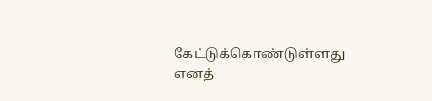கேட்டுக்கொண்டுள்ளது எனத்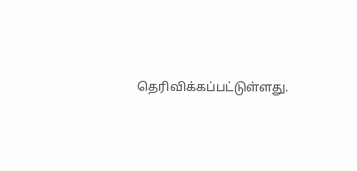தெரிவிக்கப்பட்டுள்ளது.